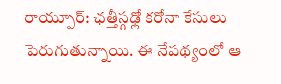రాయ్పూర్: ఛత్తీస్గఢ్లో కరోనా కేసులు పెరుగుతున్నాయి. ఈ నేపథ్యంలో ఆ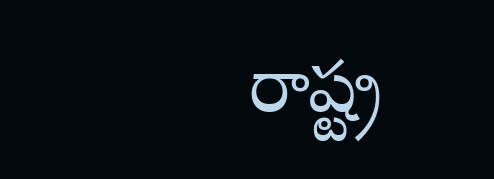రాష్ట్ర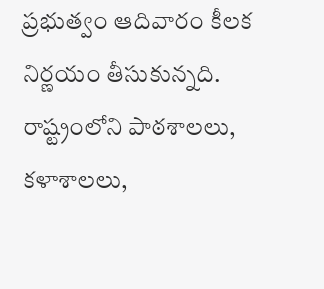ప్రభుత్వం ఆదివారం కీలక నిర్ణయం తీసుకున్నది. రాష్ట్రంలోని పాఠశాలలు, కళాశాలలు,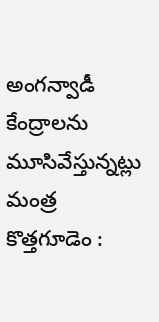అంగన్వాడీ కేంద్రాలను మూసివేస్తున్నట్లు మంత్ర
కొత్తగూడెం :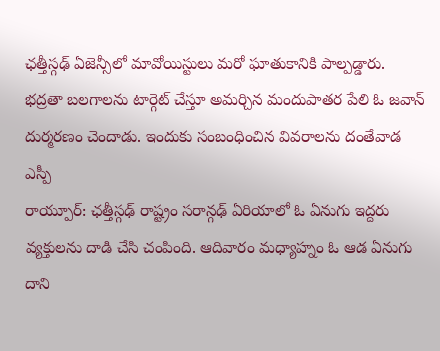ఛత్తీస్గఢ్ ఏజెన్సీలో మావోయిస్టులు మరో ఘాతుకానికి పాల్పడ్డారు. భద్రతా బలగాలను టార్గెట్ చేస్తూ అమర్చిన మందుపాతర పేలి ఓ జవాన్ దుర్మరణం చెందాడు. ఇందుకు సంబంధించిన వివరాలను దంతేవాడ ఎస్పీ
రాయ్పూర్: ఛత్తీస్గఢ్ రాష్ట్రం సరాన్గఢ్ ఏరియాలో ఓ ఏనుగు ఇద్దరు వ్యక్తులను దాడి చేసి చంపింది. ఆదివారం మధ్యాహ్నం ఓ ఆడ ఏనుగు దాని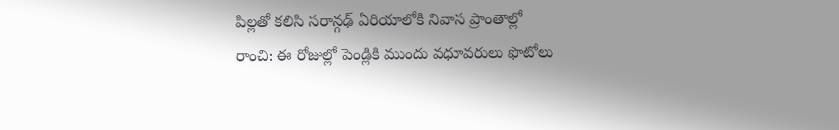పిల్లతో కలిసి సరాన్గఢ్ ఏరియాలోకి నివాస ప్రాంతాల్లో
రాంచి: ఈ రోజుల్లో పెండ్లికి ముందు వధూవరులు ఫొటోలు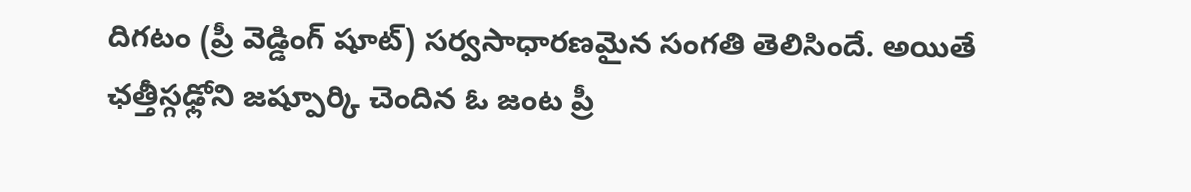దిగటం (ప్రీ వెడ్డింగ్ షూట్) సర్వసాధారణమైన సంగతి తెలిసిందే. అయితే ఛత్తీస్గఢ్లోని జష్పూర్కి చెందిన ఓ జంట ప్రీ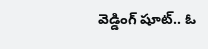వెడ్డింగ్ షూట్.. ఓ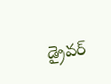డ్రైవర్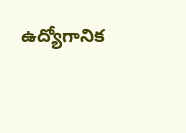ఉద్యోగానిక